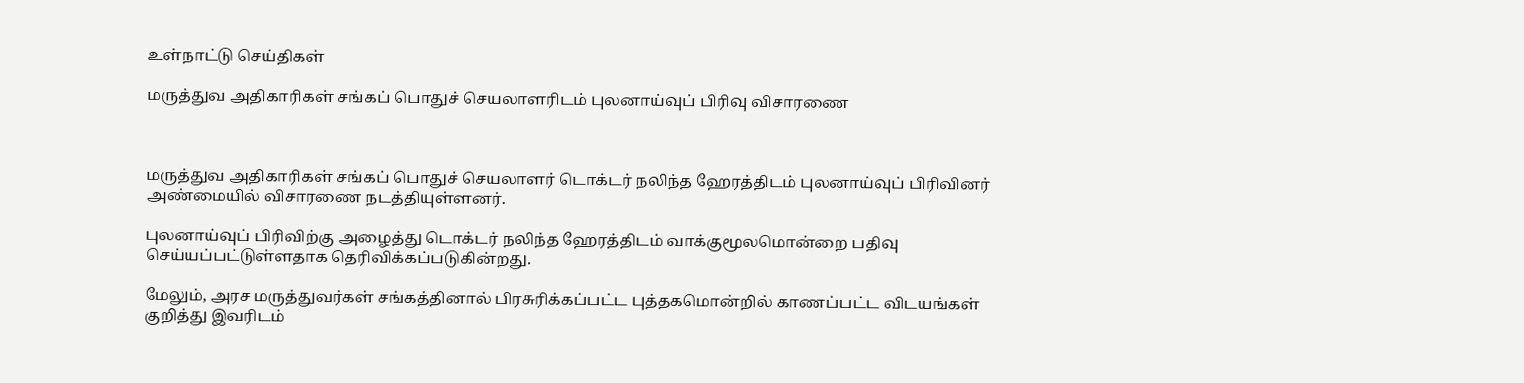உள்நாட்டு செய்திகள்

மருத்துவ அதிகாரிகள் சங்கப் பொதுச் செயலாளரிடம் புலனாய்வுப் பிரிவு விசாரணை



மருத்துவ அதிகாரிகள் சங்கப் பொதுச் செயலாளர் டொக்டர் நலிந்த ஹேரத்திடம் புலனாய்வுப் பிரிவினர் அண்மையில் விசாரணை நடத்தியுள்ளனர்.

புலனாய்வுப் பிரிவிற்கு அழைத்து டொக்டர் நலிந்த ஹேரத்திடம் வாக்குமூலமொன்றை பதிவு செய்யப்பட்டுள்ளதாக தெரிவிக்கப்படுகின்றது.

மேலும், அரச மருத்துவர்கள் சங்கத்தினால் பிரசுரிக்கப்பட்ட புத்தகமொன்றில் காணப்பட்ட விடயங்கள் குறித்து இவரிடம்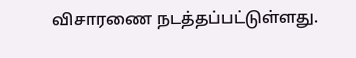விசாரணை நடத்தப்பட்டுள்ளது.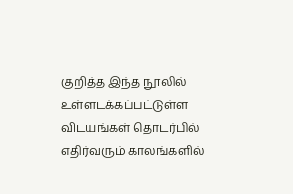குறித்த இந்த நூலில் உள்ளடக்கப்பட்டுள்ள விடயங்கள் தொடர்பில் எதிர்வரும் காலங்களில்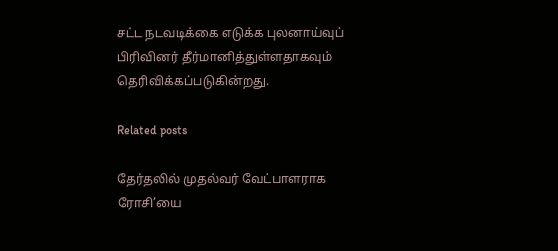சட்ட நடவடிக்கை எடுக்க புலனாய்வுப் பிரிவினர் தீர்மானித்துள்ளதாகவும் தெரிவிக்கப்படுகின்றது.

Related posts

தேர்தலில் முதல்வர் வேட்பாளராக ரோசி’யை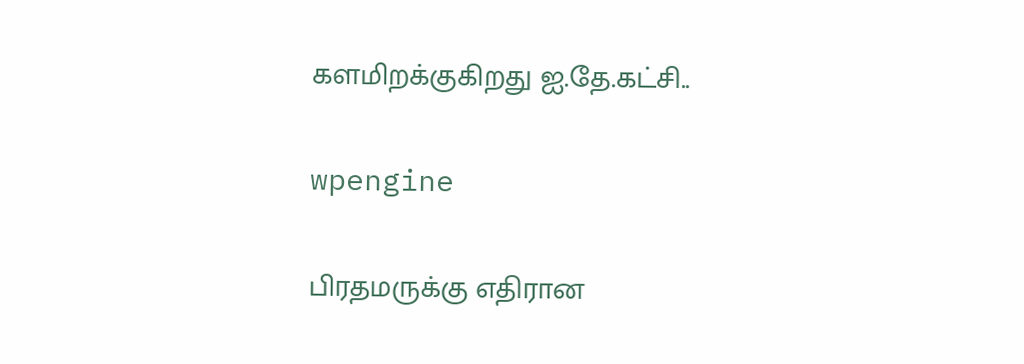களமிறக்குகிறது ஐ.தே.கட்சி..

wpengine

பிரதமருக்கு எதிரான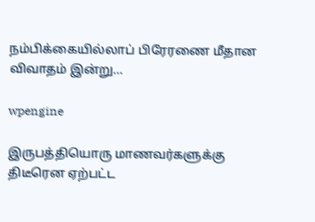நம்பிக்கையில்லாப் பிரேரணை மீதான விவாதம் இன்று…

wpengine

இருபத்தியொரு மாணவர்களுக்கு திடீரென ஏற்பட்ட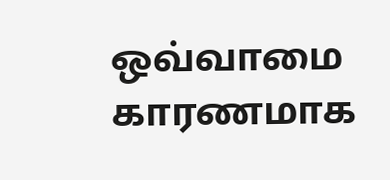ஒவ்வாமை காரணமாக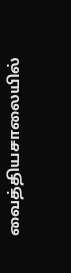வைத்தியசாலையில்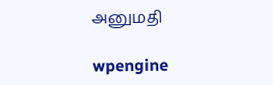அனுமதி

wpengine